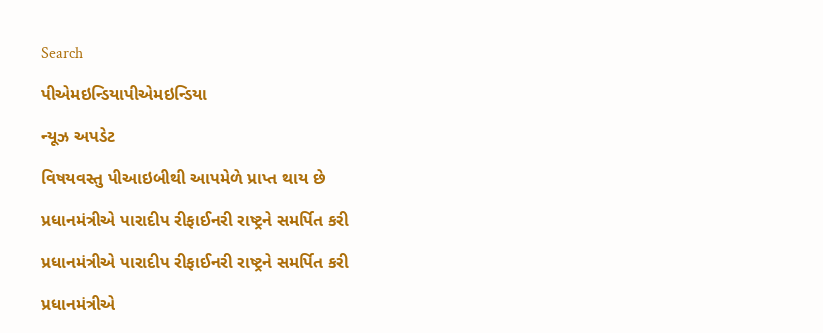Search

પીએમઇન્ડિયાપીએમઇન્ડિયા

ન્યૂઝ અપડેટ

વિષયવસ્તુ પીઆઇબીથી આપમેળે પ્રાપ્ત થાય છે

પ્રધાનમંત્રીએ પારાદીપ રીફાઈનરી રાષ્ટ્રને સમર્પિત કરી

પ્રધાનમંત્રીએ પારાદીપ રીફાઈનરી રાષ્ટ્રને સમર્પિત કરી

પ્રધાનમંત્રીએ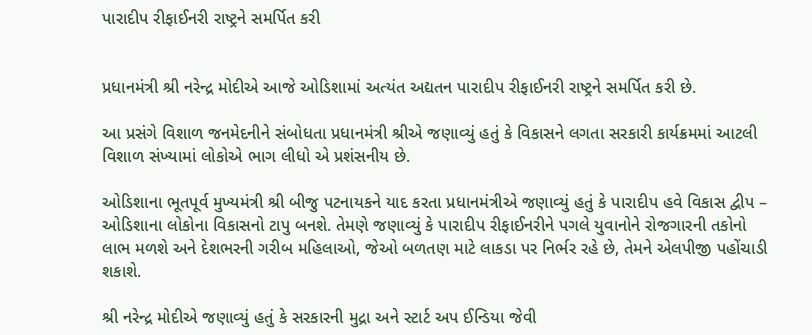પારાદીપ રીફાઈનરી રાષ્ટ્રને સમર્પિત કરી


પ્રધાનમંત્રી શ્રી નરેન્દ્ર મોદીએ આજે ઓડિશામાં અત્યંત અદ્યતન પારાદીપ રીફાઈનરી રાષ્ટ્રને સમર્પિત કરી છે.

આ પ્રસંગે વિશાળ જનમેદનીને સંબોધતા પ્રધાનમંત્રી શ્રીએ જણાવ્યું હતું કે વિકાસને લગતા સરકારી કાર્યક્રમમાં આટલી વિશાળ સંખ્યામાં લોકોએ ભાગ લીધો એ પ્રશંસનીય છે.

ઓડિશાના ભૂતપૂર્વ મુખ્યમંત્રી શ્રી બીજુ પટનાયકને યાદ કરતા પ્રધાનમંત્રીએ જણાવ્યું હતું કે પારાદીપ હવે વિકાસ દ્વીપ – ઓડિશાના લોકોના વિકાસનો ટાપુ બનશે. તેમણે જણાવ્યું કે પારાદીપ રીફાઈનરીને પગલે યુવાનોને રોજગારની તકોનો લાભ મળશે અને દેશભરની ગરીબ મહિલાઓ, જેઓ બળતણ માટે લાકડા પર નિર્ભર રહે છે, તેમને એલપીજી પહોંચાડી શકાશે.

શ્રી નરેન્દ્ર મોદીએ જણાવ્યું હતું કે સરકારની મુદ્રા અને સ્ટાર્ટ અપ ઈન્ડિયા જેવી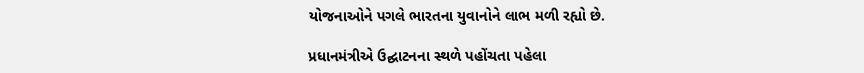યોજનાઓને પગલે ભારતના યુવાનોને લાભ મળી રહ્યો છે.

પ્રધાનમંત્રીએ ઉદ્ઘાટનના સ્થળે પહોંચતા પહેલા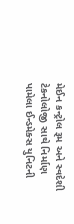મેઈન કન્ટ્રોલ રૂમ અને સ્વદેશી ટેકનોલોજી સાથે નિર્માણ પામેલા ઈન્ડમેક્સ યુનિટની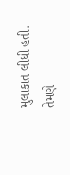મુલાકાત લીધી હતી. તેમણે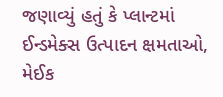જણાવ્યું હતું કે પ્લાન્ટમાં ઈન્ડમેક્સ ઉત્પાદન ક્ષમતાઓ, મેઈક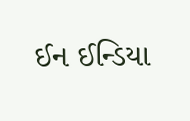ઈન ઈન્ડિયા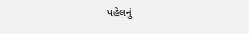પહેલનું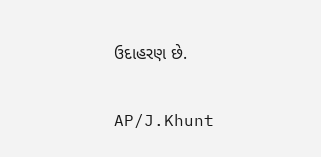ઉદાહરણ છે.

AP/J.Khunt